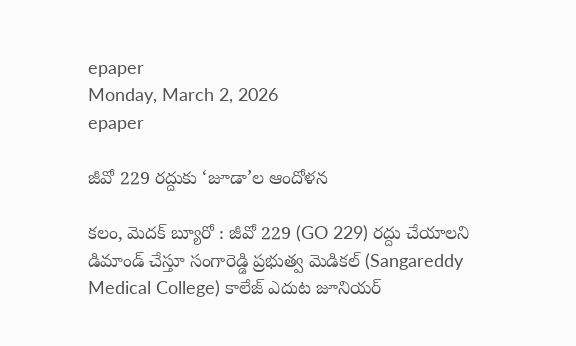epaper
Monday, March 2, 2026
epaper

జీవో 229 రద్దుకు ‘జూడా’ల ఆందోళన

కలం, మెదక్ బ్యూరో : జీవో 229 (GO 229) రద్దు చేయాలని డిమాండ్ చేస్తూ సంగారెడ్డి ప్రభుత్వ మెడికల్ (Sangareddy Medical College) కాలేజ్ ఎదుట జూనియర్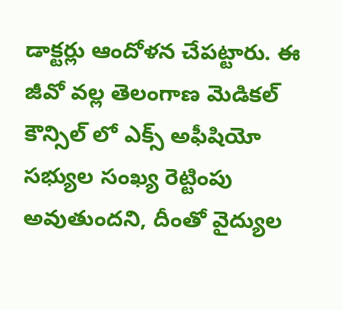డాక్టర్లు ఆందోళన చేపట్టారు. ఈ జీవో వల్ల తెలంగాణ మెడికల్‌ కౌన్సిల్‌ లో ఎక్స్‌ అఫీషియో సభ్యుల సంఖ్య రెట్టింపు అవుతుందని, దీంతో వైద్యుల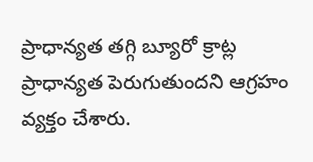ప్రాధాన్యత తగ్గి బ్యూరో క్రాట్ల ప్రాధాన్యత పెరుగుతుందని ఆగ్రహం వ్యక్తం చేశారు.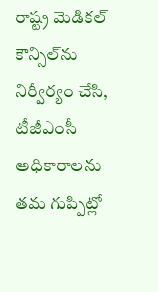రాష్ట్ర మెడికల్‌ కౌన్సిల్‌ను నిర్వీర్యం చేసి, టీజీఎంసీ అధికారాలను తమ గుప్పిట్లో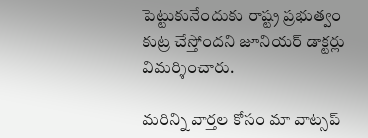పెట్టుకునేందుకు రాష్ట్ర ప్రభుత్వం కుట్ర చేస్తోందని జూనియర్ డాక్టర్లు విమర్శించారు.

మ‌రిన్ని వార్త‌ల కోసం మా వాట్స‌ప్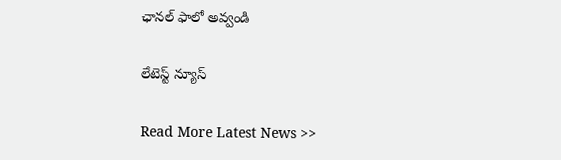ఛాన‌ల్ ఫాలో అవ్వండి

లేటెస్ట్ న్యూస్‌

Read More Latest News >>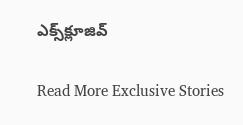ఎక్స్‌క్లూజివ్‌

Read More Exclusive Stories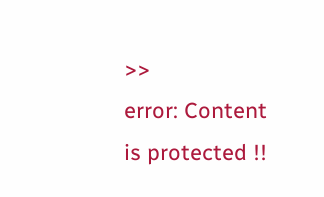>>
error: Content is protected !!